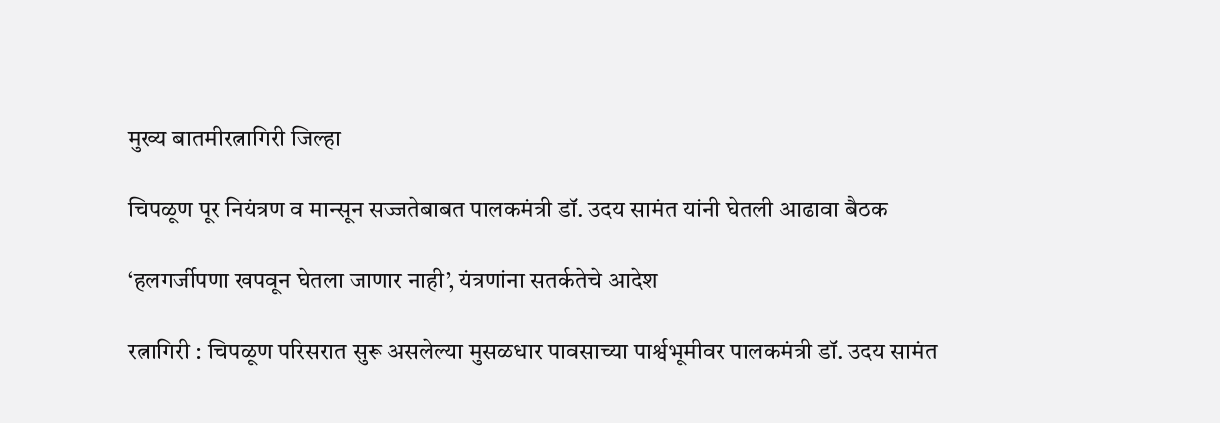मुख्य बातमीरत्नागिरी जिल्हा

चिपळूण पूर नियंत्रण व मान्सून सज्जतेबाबत पालकमंत्री डॉ. उदय सामंत यांनी घेतली आढावा बैठक

‘हलगर्जीपणा खपवून घेतला जाणार नाही’, यंत्रणांना सतर्कतेचे आदेश

रत्नागिरी : चिपळूण परिसरात सुरू असलेल्या मुसळधार पावसाच्या पार्श्वभूमीवर पालकमंत्री डॉ. उदय सामंत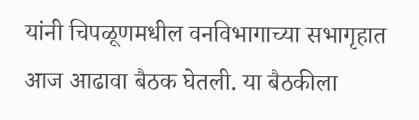यांनी चिपळूणमधील वनविभागाच्या सभागृहात आज आढावा बैठक घेतली. या बैठकीला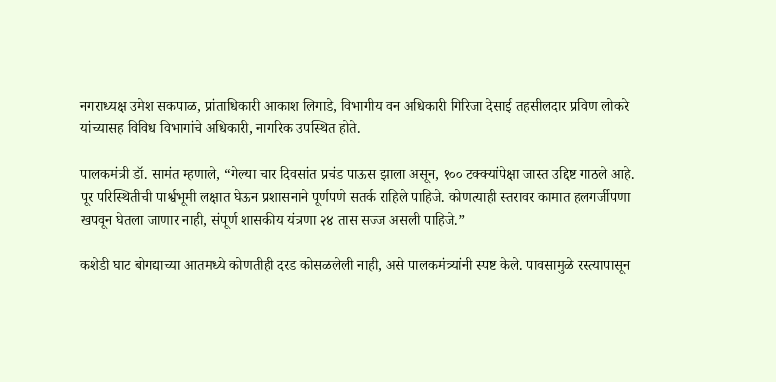नगराध्यक्ष उमेश सकपाळ, प्रांताधिकारी आकाश लिगाडे, विभागीय वन अधिकारी गिरिजा देसाई तहसीलदार प्रविण लोकरे यांच्यासह विविध विभागांचे अधिकारी, नागरिक उपस्थित होते.

पालकमंत्री डॉ. सामंत म्हणाले, “गेल्या चार दिवसांत प्रचंड पाऊस झाला असून, १०० टक्क्यांपेक्षा जास्त उद्दिष्ट गाठले आहे. पूर परिस्थितीची पार्श्वभूमी लक्षात घेऊन प्रशासनाने पूर्णपणे सतर्क राहिले पाहिजे. कोणत्याही स्तरावर कामात हलगर्जीपणा खपवून घेतला जाणार नाही, संपूर्ण शासकीय यंत्रणा २४ तास सज्ज असली पाहिजे.”

कशेडी घाट बोगद्याच्या आतमध्ये कोणतीही दरड कोसळलेली नाही, असे पालकमंत्र्यांनी स्पष्ट केले. पावसामुळे रस्त्यापासून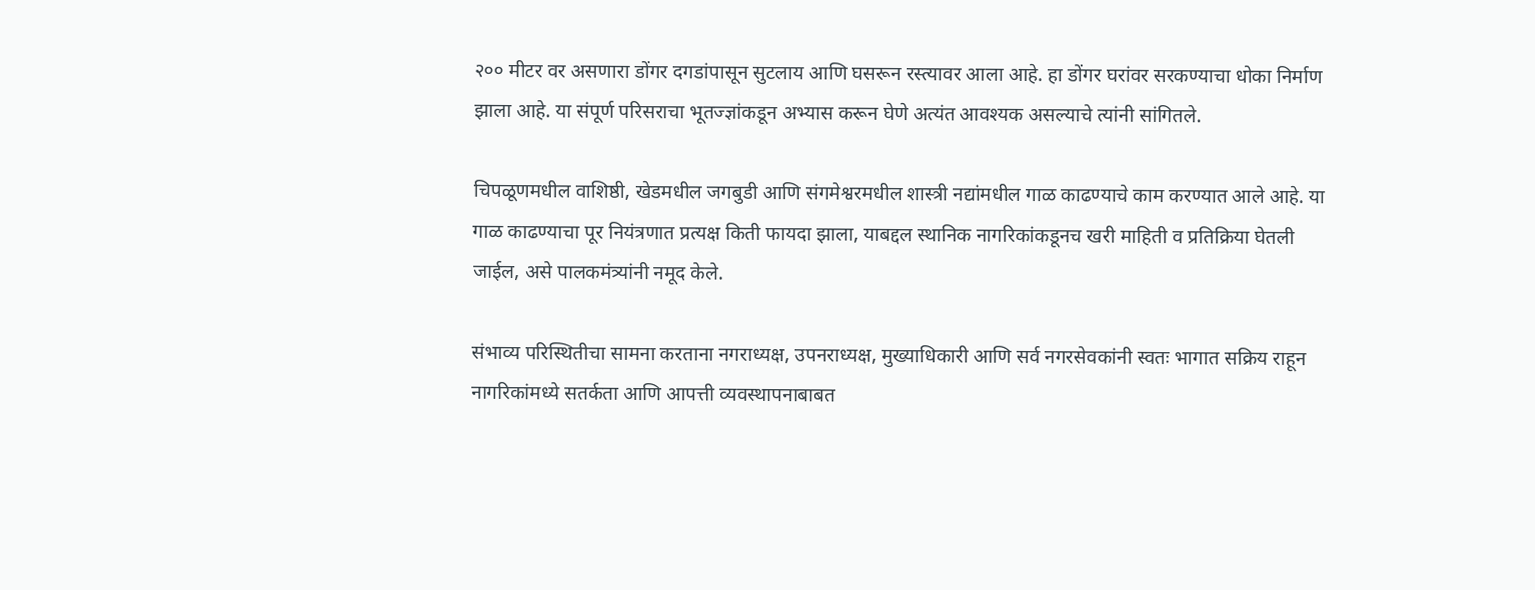२०० मीटर वर असणारा डोंगर दगडांपासून सुटलाय आणि घसरून रस्त्यावर आला आहे. हा डोंगर घरांवर सरकण्याचा धोका निर्माण झाला आहे. या संपूर्ण परिसराचा भूतज्ज्ञांकडून अभ्यास करून घेणे अत्यंत आवश्यक असल्याचे त्यांनी सांगितले.

चिपळूणमधील वाशिष्ठी, खेडमधील जगबुडी आणि संगमेश्वरमधील शास्त्री नद्यांमधील गाळ काढण्याचे काम करण्यात आले आहे. या गाळ काढण्याचा पूर नियंत्रणात प्रत्यक्ष किती फायदा झाला, याबद्दल स्थानिक नागरिकांकडूनच खरी माहिती व प्रतिक्रिया घेतली जाईल, असे पालकमंत्र्यांनी नमूद केले.

संभाव्य परिस्थितीचा सामना करताना नगराध्यक्ष, उपनराध्यक्ष, मुख्याधिकारी आणि सर्व नगरसेवकांनी स्वतः भागात सक्रिय राहून नागरिकांमध्ये सतर्कता आणि आपत्ती व्यवस्थापनाबाबत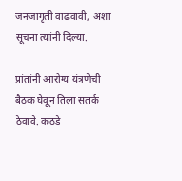जनजागृती वाढवावी, अशा सूचना त्यांनी दिल्या.

प्रांतांनी आरोग्य यंत्रणेची बैठक घेवून तिला सतर्क ठेवावे. कठडे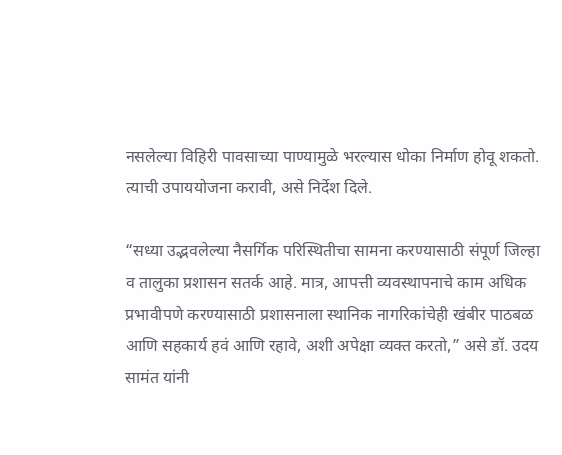नसलेल्या विहिरी पावसाच्या पाण्यामुळे भरल्यास धोका निर्माण होवू शकतो. त्याची उपाययोजना करावी, असे निर्देश दिले.

“सध्या उद्भवलेल्या नैसर्गिक परिस्थितीचा सामना करण्यासाठी संपूर्ण जिल्हा व तालुका प्रशासन सतर्क आहे. मात्र, आपत्ती व्यवस्थापनाचे काम अधिक प्रभावीपणे करण्यासाठी प्रशासनाला स्थानिक नागरिकांचेही खंबीर पाठबळ आणि सहकार्य हवं आणि रहावे, अशी अपेक्षा व्यक्त करतो,” असे डॉ. उदय सामंत यांनी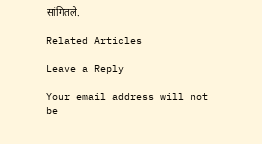सांगितले.

Related Articles

Leave a Reply

Your email address will not be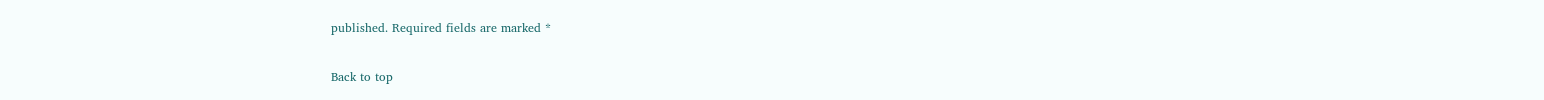published. Required fields are marked *

Back to top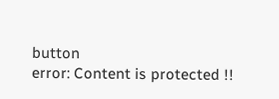button
error: Content is protected !!